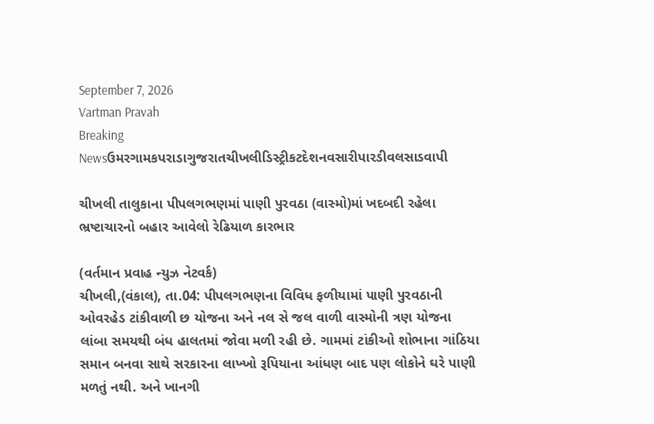September 7, 2026
Vartman Pravah
Breaking Newsઉમરગામકપરાડાગુજરાતચીખલીડિસ્ટ્રીકટદેશનવસારીપારડીવલસાડવાપી

ચીખલી તાલુકાના પીપલગભણમાં પાણી પુરવઠા (વાસ્‍મો)માં ખદબદી રહેલા ભ્રષ્‍ટાચારનો બહાર આવેલો રેઢિયાળ કારભાર

(વર્તમાન પ્રવાહ ન્‍યુઝ નેટવર્ક)
ચીખલી,(વંકાલ), તા.04: પીપલગભણના વિવિધ ફળીયામાં પાણી પુરવઠાની ઓવરહેડ ટાંકીવાળી છ યોજના અને નલ સે જલ વાળી વાસ્‍મોની ત્રણ યોજના લાંબા સમયથી બંધ હાલતમાં જોવા મળી રહી છે. ગામમાં ટાંકીઓ શોભાના ગાંઠિયા સમાન બનવા સાથે સરકારના લાખ્‍ખો રૂપિયાના આંધણ બાદ પણ લોકોને ઘરે પાણી મળતું નથી. અને ખાનગી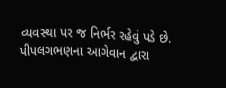વ્‍યવસ્‍થા પર જ નિર્ભર રહેવું પડે છે.
પીપલગભણના આગેવાન દ્વારા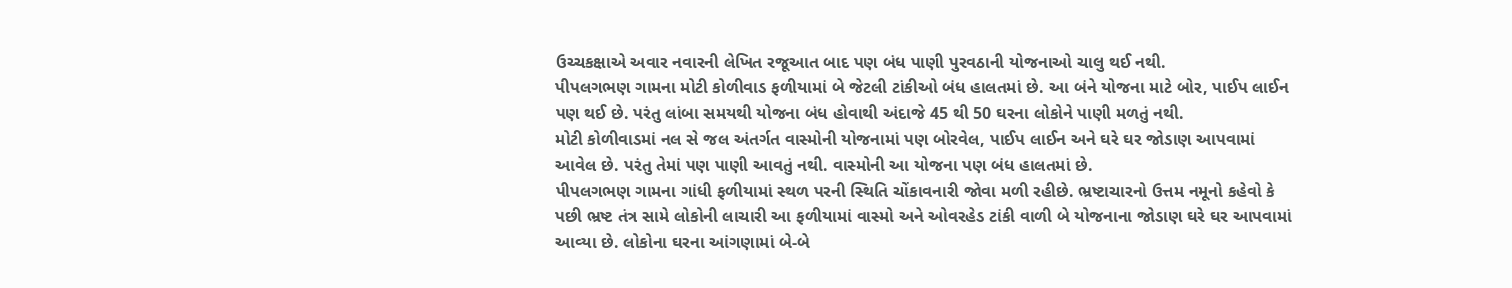ઉચ્‍ચકક્ષાએ અવાર નવારની લેખિત રજૂઆત બાદ પણ બંધ પાણી પુરવઠાની યોજનાઓ ચાલુ થઈ નથી.
પીપલગભણ ગામના મોટી કોળીવાડ ફળીયામાં બે જેટલી ટાંકીઓ બંધ હાલતમાં છે. આ બંને યોજના માટે બોર, પાઈપ લાઈન પણ થઈ છે. પરંતુ લાંબા સમયથી યોજના બંધ હોવાથી અંદાજે 45 થી 50 ઘરના લોકોને પાણી મળતું નથી.
મોટી કોળીવાડમાં નલ સે જલ અંતર્ગત વાસ્‍મોની યોજનામાં પણ બોરવેલ, પાઈપ લાઈન અને ઘરે ઘર જોડાણ આપવામાં આવેલ છે. પરંતુ તેમાં પણ પાણી આવતું નથી. વાસ્‍મોની આ યોજના પણ બંધ હાલતમાં છે.
પીપલગભણ ગામના ગાંધી ફળીયામાં સ્‍થળ પરની સ્‍થિતિ ચોંકાવનારી જોવા મળી રહીછે. ભ્રષ્ટાચારનો ઉત્તમ નમૂનો કહેવો કે પછી ભ્રષ્ટ તંત્ર સામે લોકોની લાચારી આ ફળીયામાં વાસ્‍મો અને ઓવરહેડ ટાંકી વાળી બે યોજનાના જોડાણ ઘરે ઘર આપવામાં આવ્‍યા છે. લોકોના ઘરના આંગણામાં બે-બે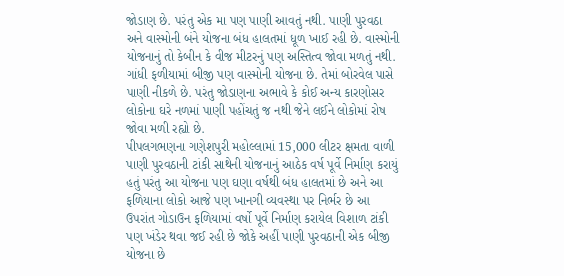જોડાણ છે. પરંતુ એક મા પણ પાણી આવતું નથી. પાણી પુરવઠા અને વાસ્‍મોની બંને યોજના બંધ હાલતમાં ધૂળ ખાઈ રહી છે. વાસ્‍મોની યોજનાનું તો કેબીન કે વીજ મીટરનું પણ અસ્‍તિત્‍વ જોવા મળતું નથી. ગાંધી ફળીયામાં બીજી પણ વાસ્‍મોની યોજના છે. તેમાં બોરવેલ પાસે પાણી નીકળે છે. પરંતુ જોડાણના અભાવે કે કોઈ અન્‍ય કારણોસર લોકોના ઘરે નળમાં પાણી પહોંચતું જ નથી જેને લઈને લોકોમાં રોષ જોવા મળી રહ્યો છે.
પીપલગભણના ગણેશપુરી મહોલ્લામાં 15,000 લીટર ક્ષમતા વાળી પાણી પુરવઠાની ટાંકી સાથેની યોજનાનું આઠેક વર્ષ પૂર્વે નિર્માણ કરાયું હતું પરંતુ આ યોજના પણ ઘણા વર્ષથી બંધ હાલતમાં છે અને આ ફળિયાના લોકો આજે પણ ખાનગી વ્‍યવસ્‍થા પર નિર્ભર છે આ ઉપરાંત ગોડાઉન ફળિયામાં વર્ષો પૂર્વે નિર્માણ કરાયેલ વિશાળ ટાંકી પણ ખંડેર થવા જઈ રહી છે જોકે અહીં પાણી પુરવઠાની એક બીજી યોજના છે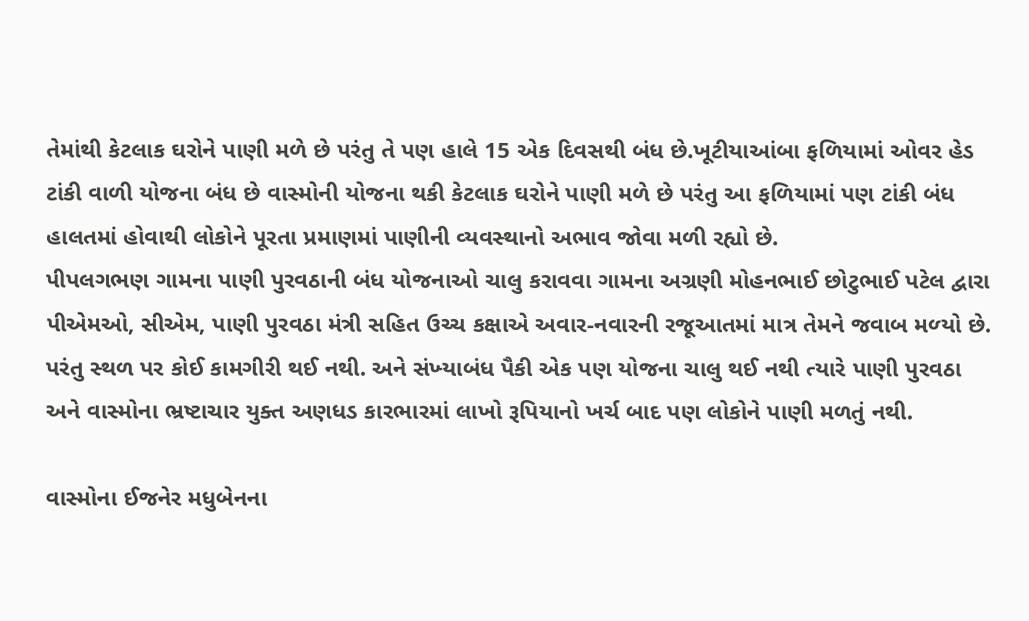તેમાંથી કેટલાક ઘરોને પાણી મળે છે પરંતુ તે પણ હાલે 15 એક દિવસથી બંધ છે.ખૂટીયાઆંબા ફળિયામાં ઓવર હેડ ટાંકી વાળી યોજના બંધ છે વાસ્‍મોની યોજના થકી કેટલાક ઘરોને પાણી મળે છે પરંતુ આ ફળિયામાં પણ ટાંકી બંધ હાલતમાં હોવાથી લોકોને પૂરતા પ્રમાણમાં પાણીની વ્‍યવસ્‍થાનો અભાવ જોવા મળી રહ્યો છે.
પીપલગભણ ગામના પાણી પુરવઠાની બંધ યોજનાઓ ચાલુ કરાવવા ગામના અગ્રણી મોહનભાઈ છોટુભાઈ પટેલ દ્વારા પીએમઓ, સીએમ, પાણી પુરવઠા મંત્રી સહિત ઉચ્‍ચ કક્ષાએ અવાર-નવારની રજૂઆતમાં માત્ર તેમને જવાબ મળ્‍યો છે. પરંતુ સ્‍થળ પર કોઈ કામગીરી થઈ નથી. અને સંખ્‍યાબંધ પૈકી એક પણ યોજના ચાલુ થઈ નથી ત્‍યારે પાણી પુરવઠા અને વાસ્‍મોના ભ્રષ્ટાચાર યુક્‍ત અણધડ કારભારમાં લાખો રૂપિયાનો ખર્ચ બાદ પણ લોકોને પાણી મળતું નથી.

વાસ્‍મોના ઈજનેર મધુબેનના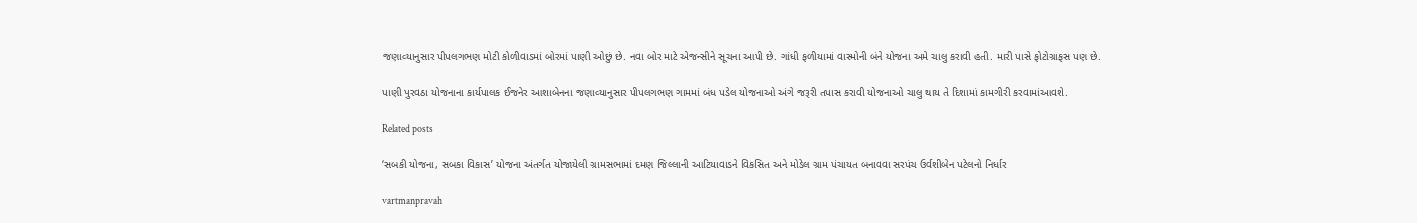જણાવ્‍યાનુસાર પીપલગભણ મોટી કોળીવાડમાં બોરમાં પાણી ઓછું છે. નવા બોર માટે એજન્‍સીને સૂચના આપી છે. ગાંધી ફળીયામાં વાસ્‍મોની બંને યોજના અમે ચાલુ કરાવી હતી. મારી પાસે ફોટોગ્રાફસ પણ છે.

પાણી પુરવઠા યોજનાના કાર્યપાલક ઈજનેર આશાબેનના જણાવ્‍યાનુસાર પીપલગભણ ગામમાં બંધ પડેલ યોજનાઓ અંગે જરૂરી તપાસ કરાવી યોજનાઓ ચાલુ થાય તે દિશામાં કામગીરી કરવામાંઆવશે.

Related posts

‘સબકી યોજના, સબકા વિકાસ’ યોજના અંતર્ગત યોજાયેલી ગ્રામસભામાં દમણ જિલ્લાની આટિયાવાડને વિકસિત અને મોડેલ ગ્રામ પંચાયત બનાવવા સરપંચ ઉર્વશીબેન પટેલનો નિર્ધાર

vartmanpravah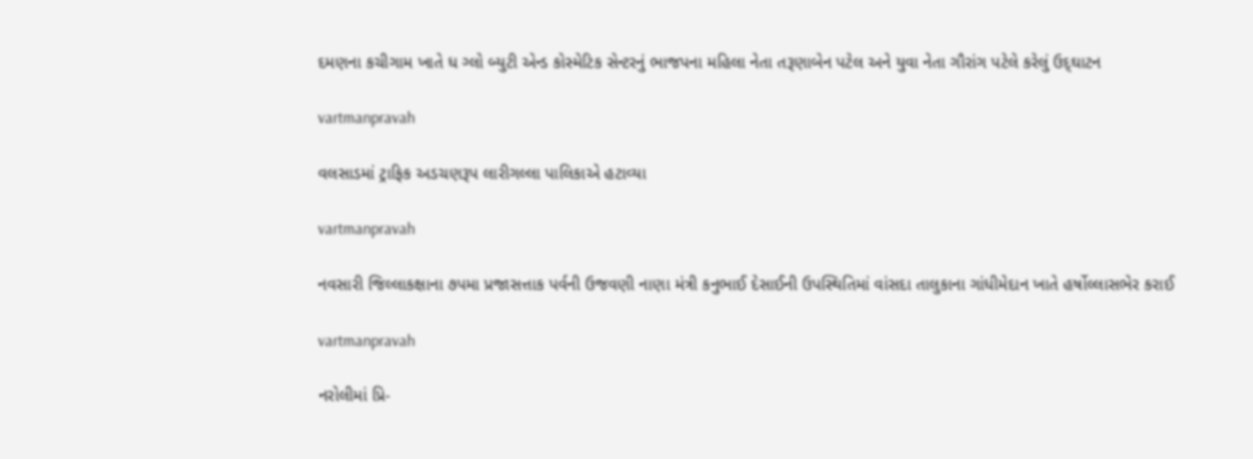દમણના કચીગામ ખાતે ધ ગ્‍લો બ્‍યુટી એન્‍ડ કોસ્‍મેટિક સેન્‍ટરનું ભાજપના મહિલા નેતા તરૂણાબેન પટેલ અને યુવા નેતા ગૌરાંગ પટેલે કરેલું ઉદ્‌ઘાટન

vartmanpravah

વલસાડમાં ટ્રાફિક અડચણરૂપ લારીગલ્લા પાલિકાએ હટાવ્‍યા

vartmanpravah

નવસારી જિલ્લાકક્ષાના ૭પમા પ્રજાસત્તાક પર્વની ઉજવણી નાણા મંત્રી કનુભાઈ દેસાઈની ઉપસ્થિતિમાં વાંસદા તાલુકાના ગાંધીમેદાન ખાતે હર્ષોલ્લાસભેર કરાઈ

vartmanpravah

નરોલીમાં પ્રિ-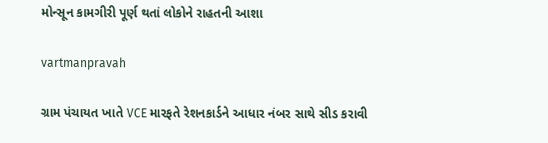મોન્‍સૂન કામગીરી પૂર્ણ થતાં લોકોને રાહતની આશા

vartmanpravah

ગ્રામ પંચાયત ખાતે VCE મારફતે રેશનકાર્ડને આધાર નંબર સાથે સીડ કરાવી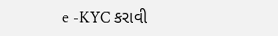e -KYC કરાવી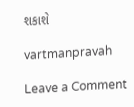શકાશે

vartmanpravah

Leave a Comment